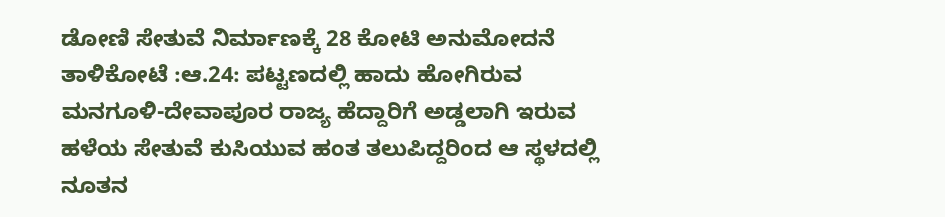ಡೋಣಿ ಸೇತುವೆ ನಿರ್ಮಾಣಕ್ಕೆ 28 ಕೋಟಿ ಅನುಮೋದನೆ
ತಾಳಿಕೋಟೆ :ಆ.24: ಪಟ್ಟಣದಲ್ಲಿ ಹಾದು ಹೋಗಿರುವ ಮನಗೂಳಿ-ದೇವಾಪೂರ ರಾಜ್ಯ ಹೆದ್ದಾರಿಗೆ ಅಡ್ಡಲಾಗಿ ಇರುವ ಹಳೆಯ ಸೇತುವೆ ಕುಸಿಯುವ ಹಂತ ತಲುಪಿದ್ದರಿಂದ ಆ ಸ್ಥಳದಲ್ಲಿ ನೂತನ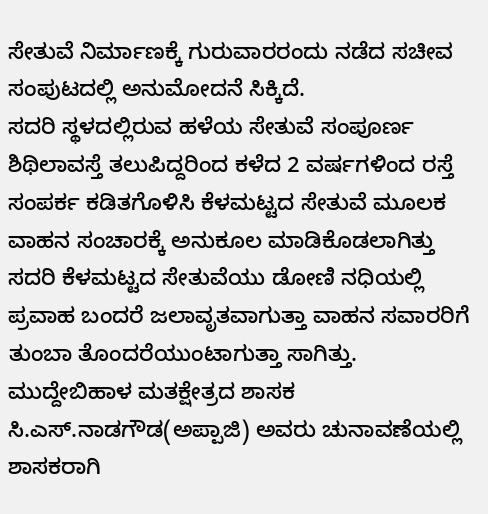ಸೇತುವೆ ನಿರ್ಮಾಣಕ್ಕೆ ಗುರುವಾರರಂದು ನಡೆದ ಸಚೀವ ಸಂಪುಟದಲ್ಲಿ ಅನುಮೋದನೆ ಸಿಕ್ಕಿದೆ.
ಸದರಿ ಸ್ಥಳದಲ್ಲಿರುವ ಹಳೆಯ ಸೇತುವೆ ಸಂಪೂರ್ಣ ಶಿಥಿಲಾವಸ್ತೆ ತಲುಪಿದ್ದರಿಂದ ಕಳೆದ 2 ವರ್ಷಗಳಿಂದ ರಸ್ತೆ ಸಂಪರ್ಕ ಕಡಿತಗೊಳಿಸಿ ಕೆಳಮಟ್ಟದ ಸೇತುವೆ ಮೂಲಕ ವಾಹನ ಸಂಚಾರಕ್ಕೆ ಅನುಕೂಲ ಮಾಡಿಕೊಡಲಾಗಿತ್ತು ಸದರಿ ಕೆಳಮಟ್ಟದ ಸೇತುವೆಯು ಡೋಣಿ ನಧಿಯಲ್ಲಿ ಪ್ರವಾಹ ಬಂದರೆ ಜಲಾವೃತವಾಗುತ್ತಾ ವಾಹನ ಸವಾರರಿಗೆ ತುಂಬಾ ತೊಂದರೆಯುಂಟಾಗುತ್ತಾ ಸಾಗಿತ್ತು.
ಮುದ್ದೇಬಿಹಾಳ ಮತಕ್ಷೇತ್ರದ ಶಾಸಕ ಸಿ.ಎಸ್.ನಾಡಗೌಡ(ಅಪ್ಪಾಜಿ) ಅವರು ಚುನಾವಣೆಯಲ್ಲಿ ಶಾಸಕರಾಗಿ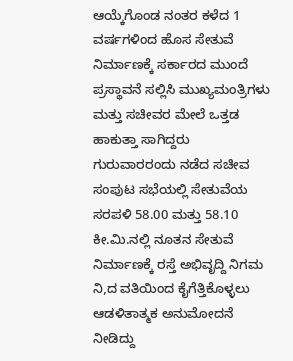ಆಯ್ಕೆಗೊಂಡ ನಂತರ ಕಳೆದ 1 ವರ್ಷಗಳಿಂದ ಹೊಸ ಸೇತುವೆ ನಿರ್ಮಾಣಕ್ಕೆ ಸರ್ಕಾರದ ಮುಂದೆ ಪ್ರಸ್ಥಾವನೆ ಸಲ್ಲಿಸಿ ಮುಖ್ಯಮಂತ್ರಿಗಳು ಮತ್ತು ಸಚೀವರ ಮೇಲೆ ಒತ್ತಡ ಹಾಕುತ್ತಾ ಸಾಗಿದ್ದರು ಗುರುವಾರರಂದು ನಡೆದ ಸಚೀವ ಸಂಪುಟ ಸಭೆಯಲ್ಲಿ ಸೇತುವೆಯ ಸರಪಳಿ 58.00 ಮತ್ತು 58.10 ಕೀ.ಮಿ.ನಲ್ಲಿ ನೂತನ ಸೇತುವೆ ನಿರ್ಮಾಣಕ್ಕೆ ರಸ್ತೆ ಅಭಿವೃದ್ದಿ ನಿಗಮ ನಿ,ದ ವತಿಯಿಂದ ಕೈಗೆತ್ತಿಕೊಳ್ಳಲು ಆಡಳಿತಾತ್ಮಕ ಅನುಮೋದನೆ ನೀಡಿದ್ದು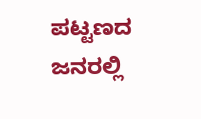ಪಟ್ಟಣದ ಜನರಲ್ಲಿ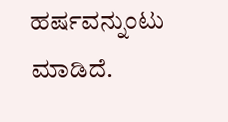ಹರ್ಷವನ್ನುಂಟು ಮಾಡಿದೆ.